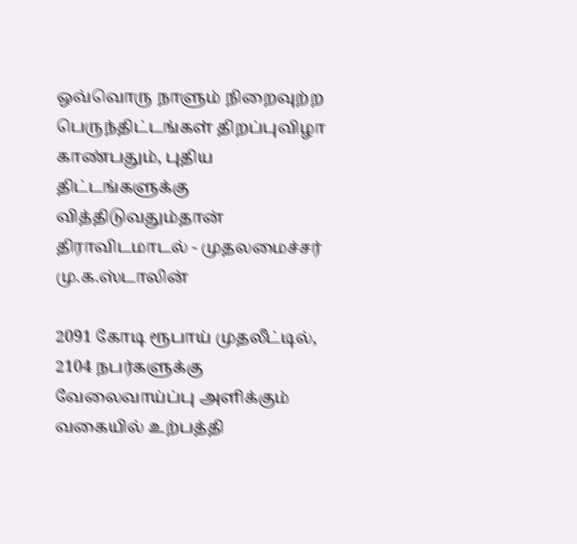ஒவ்வொரு நாளும் நிறைவுற்ற பெருந்திட்டங்கள் திறப்புவிழா காண்பதும், புதிய திட்டங்களுக்கு வித்திடுவதும்தான் திராவிடமாடல் - முதலமைச்சர் மு.க.ஸ்டாலின்

2091 கோடி ரூபாய் முதலீட்டில், 2104 நபர்களுக்கு வேலைவாய்ப்பு அளிக்கும் வகையில் உற்பத்தி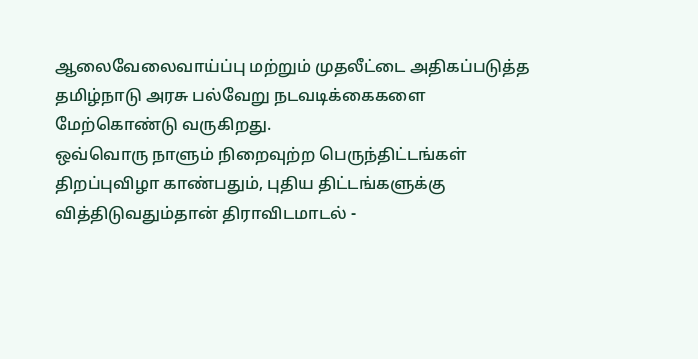ஆலைவேலைவாய்ப்பு மற்றும் முதலீட்டை அதிகப்படுத்த தமிழ்நாடு அரசு பல்வேறு நடவடிக்கைகளை மேற்கொண்டு வருகிறது.
ஒவ்வொரு நாளும் நிறைவுற்ற பெருந்திட்டங்கள் திறப்புவிழா காண்பதும், புதிய திட்டங்களுக்கு வித்திடுவதும்தான் திராவிடமாடல் -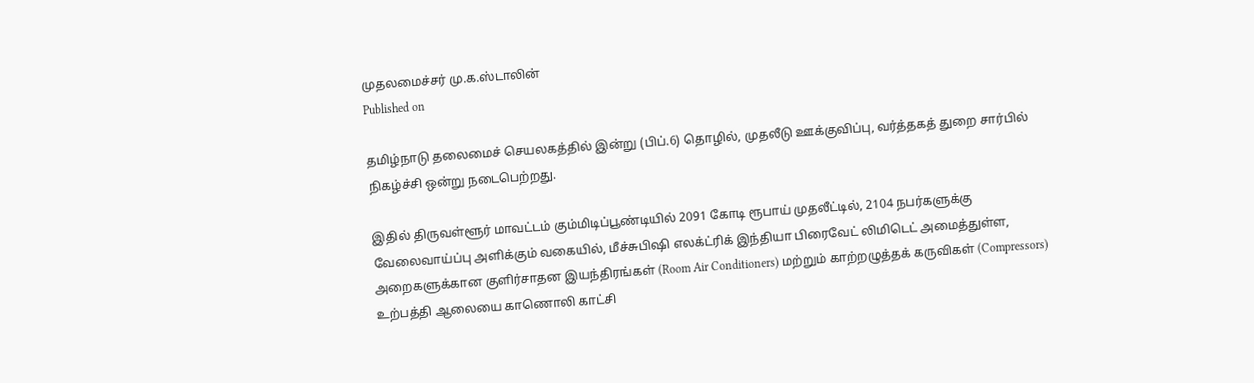முதலமைச்சர் மு.க.ஸ்டாலின்
Published on

தமிழ்நாடு தலைமைச் செயலகத்தில் இன்று (பிப்.6) தொழில், முதலீடு ஊக்குவிப்பு, வர்த்தகத் துறை சார்பில் நிகழ்ச்சி ஒன்று நடைபெற்றது.

இதில் திருவள்ளூர் மாவட்டம் கும்மிடிப்பூண்டியில் 2091 கோடி ரூபாய் முதலீட்டில், 2104 நபர்களுக்கு வேலைவாய்ப்பு அளிக்கும் வகையில், மீச்சுபிஷி எலக்ட்ரிக் இந்தியா பிரைவேட் லிமிடெட் அமைத்துள்ள, அறைகளுக்கான குளிர்சாதன இயந்திரங்கள் (Room Air Conditioners) மற்றும் காற்றழுத்தக் கருவிகள் (Compressors) உற்பத்தி ஆலையை காணொலி காட்சி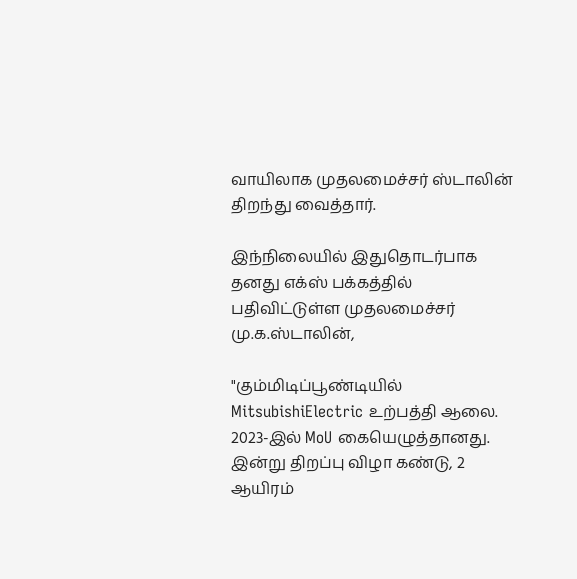வாயிலாக முதலமைச்சர் ஸ்டாலின் திறந்து வைத்தார்.

இந்நிலையில் இதுதொடர்பாக தனது எக்ஸ் பக்கத்தில் பதிவிட்டுள்ள முதலமைச்சர் மு.க.ஸ்டாலின்,

"கும்மிடிப்பூண்டியில் MitsubishiElectric உற்பத்தி ஆலை. 2023-இல் MoU கையெழுத்தானது. இன்று திறப்பு விழா கண்டு, 2 ஆயிரம்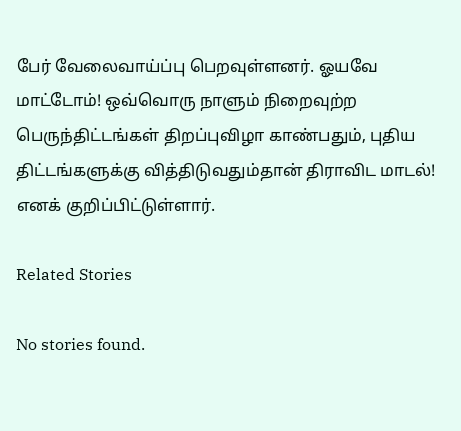பேர் வேலைவாய்ப்பு பெறவுள்ளனர். ஓயவே மாட்டோம்! ஒவ்வொரு நாளும் நிறைவுற்ற பெருந்திட்டங்கள் திறப்புவிழா காண்பதும், புதிய திட்டங்களுக்கு வித்திடுவதும்தான் திராவிட மாடல்! எனக் குறிப்பிட்டுள்ளார்.

Related Stories

No stories found.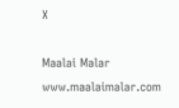X

Maalai Malar
www.maalaimalar.com